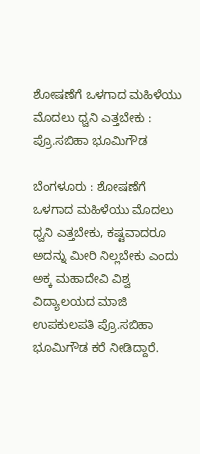ಶೋಷಣೆಗೆ ಒಳಗಾದ ಮಹಿಳೆಯು ಮೊದಲು ಧ್ವನಿ ಎತ್ತಬೇಕು : ಪ್ರೊ.ಸಬಿಹಾ ಭೂಮಿಗೌಡ

ಬೆಂಗಳೂರು : ಶೋಷಣೆಗೆ ಒಳಗಾದ ಮಹಿಳೆಯು ಮೊದಲು ಧ್ವನಿ ಎತ್ತಬೇಕು, ಕಷ್ಟವಾದರೂ ಅದನ್ನು ಮೀರಿ ನಿಲ್ಲಬೇಕು ಎಂದು ಅಕ್ಕ ಮಹಾದೇವಿ ವಿಶ್ವ ವಿದ್ಯಾಲಯದ ಮಾಜಿ ಉಪಕುಲಪತಿ ಪ್ರೊ.ಸಬಿಹಾ ಭೂಮಿಗೌಡ ಕರೆ ನೀಡಿದ್ದಾರೆ.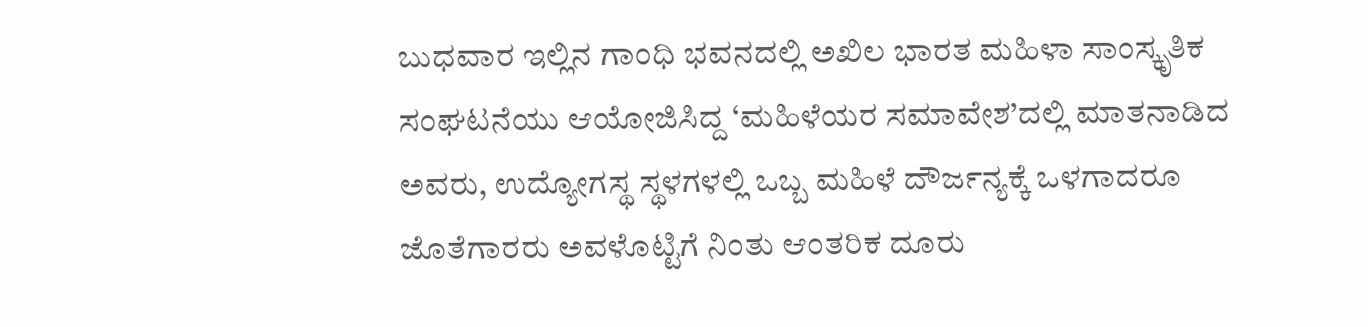ಬುಧವಾರ ಇಲ್ಲಿನ ಗಾಂಧಿ ಭವನದಲ್ಲಿ ಅಖಿಲ ಭಾರತ ಮಹಿಳಾ ಸಾಂಸ್ಕೃತಿಕ ಸಂಘಟನೆಯು ಆಯೋಜಿಸಿದ್ದ ‘ಮಹಿಳೆಯರ ಸಮಾವೇಶ’ದಲ್ಲಿ ಮಾತನಾಡಿದ ಅವರು, ಉದ್ಯೋಗಸ್ಥ ಸ್ಥಳಗಳಲ್ಲಿ ಒಬ್ಬ ಮಹಿಳೆ ದೌರ್ಜನ್ಯಕ್ಕೆ ಒಳಗಾದರೂ ಜೊತೆಗಾರರು ಅವಳೊಟ್ಟಿಗೆ ನಿಂತು ಆಂತರಿಕ ದೂರು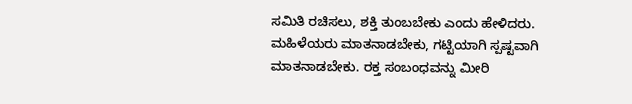ಸಮಿತಿ ರಚಿಸಲು, ಶಕ್ತಿ ತುಂಬಬೇಕು ಎಂದು ಹೇಳಿದರು.
ಮಹಿಳೆಯರು ಮಾತನಾಡಬೇಕು, ಗಟ್ಟಿಯಾಗಿ ಸ್ಪಷ್ಟವಾಗಿ ಮಾತನಾಡಬೇಕು. ರಕ್ತ ಸಂಬಂಧವನ್ನು ಮೀರಿ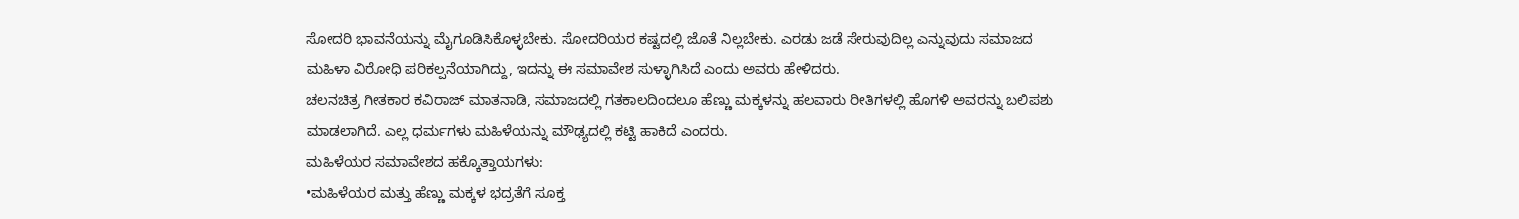ಸೋದರಿ ಭಾವನೆಯನ್ನು ಮೈಗೂಡಿಸಿಕೊಳ್ಳಬೇಕು. ಸೋದರಿಯರ ಕಷ್ಟದಲ್ಲಿ ಜೊತೆ ನಿಲ್ಲಬೇಕು. ಎರಡು ಜಡೆ ಸೇರುವುದಿಲ್ಲ ಎನ್ನುವುದು ಸಮಾಜದ ಮಹಿಳಾ ವಿರೋಧಿ ಪರಿಕಲ್ಪನೆಯಾಗಿದ್ದು, ಇದನ್ನು ಈ ಸಮಾವೇಶ ಸುಳ್ಳಾಗಿಸಿದೆ ಎಂದು ಅವರು ಹೇಳಿದರು.
ಚಲನಚಿತ್ರ ಗೀತಕಾರ ಕವಿರಾಜ್ ಮಾತನಾಡಿ, ಸಮಾಜದಲ್ಲಿ ಗತಕಾಲದಿಂದಲೂ ಹೆಣ್ಣು ಮಕ್ಕಳನ್ನು ಹಲವಾರು ರೀತಿಗಳಲ್ಲಿ ಹೊಗಳಿ ಅವರನ್ನು ಬಲಿಪಶು ಮಾಡಲಾಗಿದೆ. ಎಲ್ಲ ಧರ್ಮಗಳು ಮಹಿಳೆಯನ್ನು ಮೌಢ್ಯದಲ್ಲಿ ಕಟ್ಟಿ ಹಾಕಿದೆ ಎಂದರು.
ಮಹಿಳೆಯರ ಸಮಾವೇಶದ ಹಕ್ಕೊತ್ತಾಯಗಳು:
•ಮಹಿಳೆಯರ ಮತ್ತು ಹೆಣ್ಣು ಮಕ್ಕಳ ಭದ್ರತೆಗೆ ಸೂಕ್ತ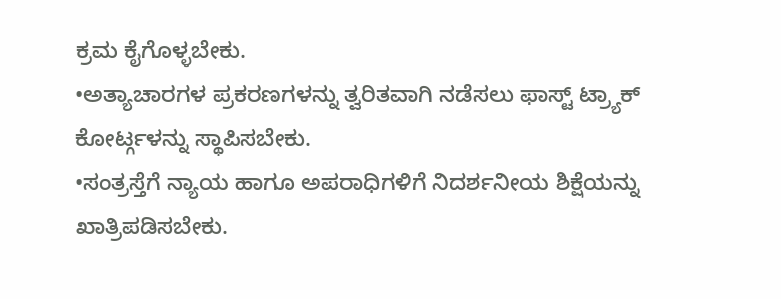ಕ್ರಮ ಕೈಗೊಳ್ಳಬೇಕು.
•ಅತ್ಯಾಚಾರಗಳ ಪ್ರಕರಣಗಳನ್ನು ತ್ವರಿತವಾಗಿ ನಡೆಸಲು ಫಾಸ್ಟ್ ಟ್ರ್ಯಾಕ್ ಕೋರ್ಟ್ಗಳನ್ನು ಸ್ಥಾಪಿಸಬೇಕು.
•ಸಂತ್ರಸ್ತೆಗೆ ನ್ಯಾಯ ಹಾಗೂ ಅಪರಾಧಿಗಳಿಗೆ ನಿದರ್ಶನೀಯ ಶಿಕ್ಷೆಯನ್ನು ಖಾತ್ರಿಪಡಿಸಬೇಕು.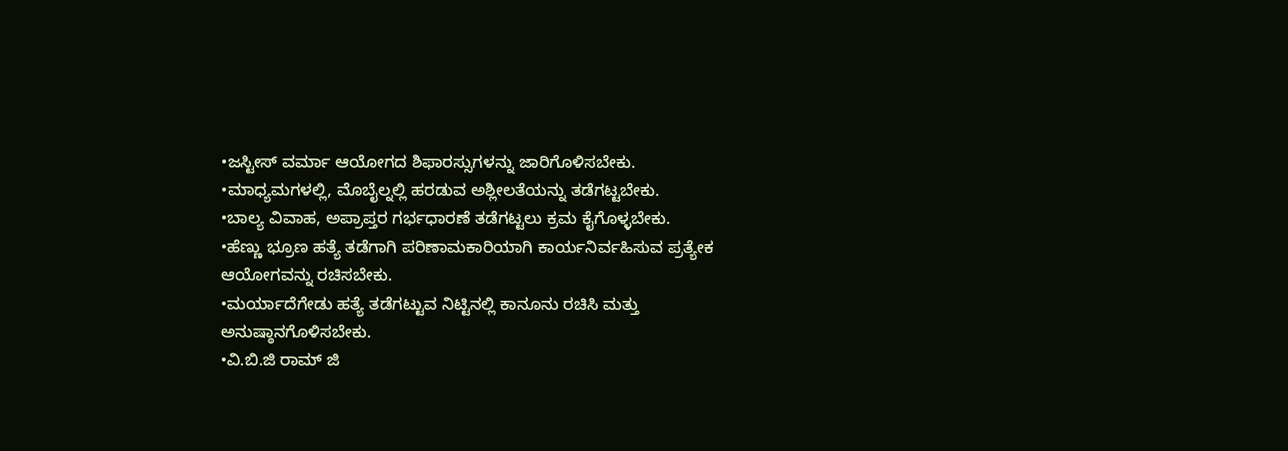•ಜಸ್ಟೀಸ್ ವರ್ಮಾ ಆಯೋಗದ ಶಿಫಾರಸ್ಸುಗಳನ್ನು ಜಾರಿಗೊಳಿಸಬೇಕು.
•ಮಾಧ್ಯಮಗಳಲ್ಲಿ, ಮೊಬೈಲ್ನಲ್ಲಿ ಹರಡುವ ಅಶ್ಲೀಲತೆಯನ್ನು ತಡೆಗಟ್ಟಬೇಕು.
•ಬಾಲ್ಯ ವಿವಾಹ, ಅಪ್ರಾಪ್ತರ ಗರ್ಭಧಾರಣೆ ತಡೆಗಟ್ಟಲು ಕ್ರಮ ಕೈಗೊಳ್ಳಬೇಕು.
•ಹೆಣ್ಣು ಭ್ರೂಣ ಹತ್ಯೆ ತಡೆಗಾಗಿ ಪರಿಣಾಮಕಾರಿಯಾಗಿ ಕಾರ್ಯನಿರ್ವಹಿಸುವ ಪ್ರತ್ಯೇಕ ಆಯೋಗವನ್ನು ರಚಿಸಬೇಕು.
•ಮರ್ಯಾದೆಗೇಡು ಹತ್ಯೆ ತಡೆಗಟ್ಟುವ ನಿಟ್ಟಿನಲ್ಲಿ ಕಾನೂನು ರಚಿಸಿ ಮತ್ತು ಅನುಷ್ಠಾನಗೊಳಿಸಬೇಕು.
•ವಿ.ಬಿ.ಜಿ ರಾಮ್ ಜಿ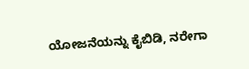ಯೋಜನೆಯನ್ನು ಕೈಬಿಡಿ, ನರೇಗಾ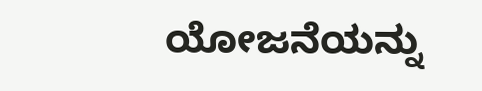ಯೋಜನೆಯನ್ನು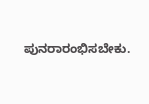ಪುನರಾರಂಭಿಸಬೇಕು.